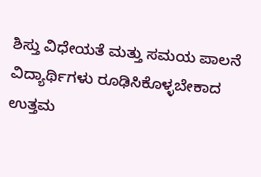ಶಿಸ್ತು ವಿಧೇಯತೆ ಮತ್ತು ಸಮಯ ಪಾಲನೆ ವಿದ್ಯಾರ್ಥಿಗಳು ರೂಢಿಸಿಕೊಳ್ಳಬೇಕಾದ ಉತ್ತಮ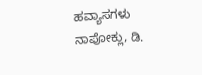ಹವ್ಯಾಸಗಳು ನಾಪೋಕ್ಲು, ಡಿ.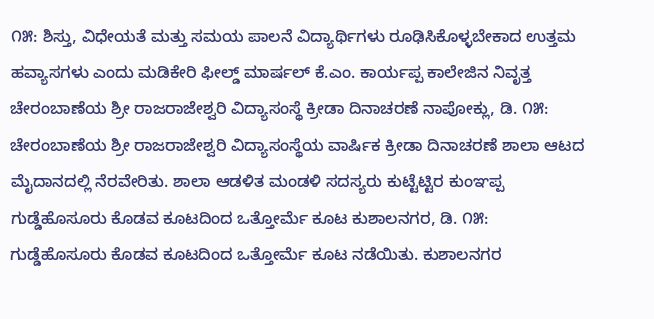೧೫: ಶಿಸ್ತು, ವಿಧೇಯತೆ ಮತ್ತು ಸಮಯ ಪಾಲನೆ ವಿದ್ಯಾರ್ಥಿಗಳು ರೂಢಿಸಿಕೊಳ್ಳಬೇಕಾದ ಉತ್ತಮ ಹವ್ಯಾಸಗಳು ಎಂದು ಮಡಿಕೇರಿ ಫೀಲ್ಡ್ ಮಾರ್ಷಲ್ ಕೆ.ಎಂ. ಕಾರ್ಯಪ್ಪ ಕಾಲೇಜಿನ ನಿವೃತ್ತ
ಚೇರಂಬಾಣೆಯ ಶ್ರೀ ರಾಜರಾಜೇಶ್ವರಿ ವಿದ್ಯಾಸಂಸ್ಥೆ ಕ್ರೀಡಾ ದಿನಾಚರಣೆ ನಾಪೋಕ್ಲು, ಡಿ. ೧೫: ಚೇರಂಬಾಣೆಯ ಶ್ರೀ ರಾಜರಾಜೇಶ್ವರಿ ವಿದ್ಯಾಸಂಸ್ಥೆಯ ವಾರ್ಷಿಕ ಕ್ರೀಡಾ ದಿನಾಚರಣೆ ಶಾಲಾ ಆಟದ ಮೈದಾನದಲ್ಲಿ ನೆರವೇರಿತು. ಶಾಲಾ ಆಡಳಿತ ಮಂಡಳಿ ಸದಸ್ಯರು ಕುಟ್ಟೆಟ್ಟಿರ ಕುಂಞಪ್ಪ
ಗುಡ್ಡೆಹೊಸೂರು ಕೊಡವ ಕೂಟದಿಂದ ಒತ್ತೋರ್ಮೆ ಕೂಟ ಕುಶಾಲನಗರ, ಡಿ. ೧೫: ಗುಡ್ಡೆಹೊಸೂರು ಕೊಡವ ಕೂಟದಿಂದ ಒತ್ತೋರ್ಮೆ ಕೂಟ ನಡೆಯಿತು. ಕುಶಾಲನಗರ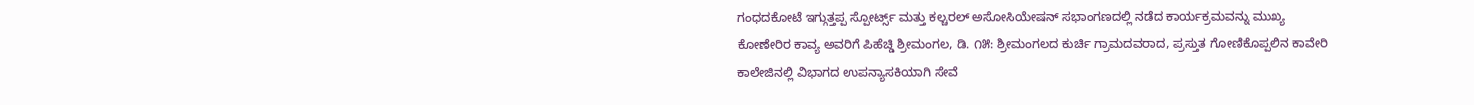ಗಂಧದಕೋಟೆ ಇಗ್ಗುತ್ತಪ್ಪ ಸ್ಪೋರ್ಟ್ಸ್ ಮತ್ತು ಕಲ್ಚರಲ್ ಅಸೋಸಿಯೇಷನ್ ಸಭಾಂಗಣದಲ್ಲಿ ನಡೆದ ಕಾರ್ಯಕ್ರಮವನ್ನು ಮುಖ್ಯ
ಕೋಣೇರಿರ ಕಾವ್ಯ ಅವರಿಗೆ ಪಿಹೆಚ್ಡಿ ಶ್ರೀಮಂಗಲ, ಡಿ. ೧೫: ಶ್ರೀಮಂಗಲದ ಕುರ್ಚಿ ಗ್ರಾಮದವರಾದ, ಪ್ರಸ್ತುತ ಗೋಣಿಕೊಪ್ಪಲಿನ ಕಾವೇರಿ ಕಾಲೇಜಿನಲ್ಲಿ ವಿಭಾಗದ ಉಪನ್ಯಾಸಕಿಯಾಗಿ ಸೇವೆ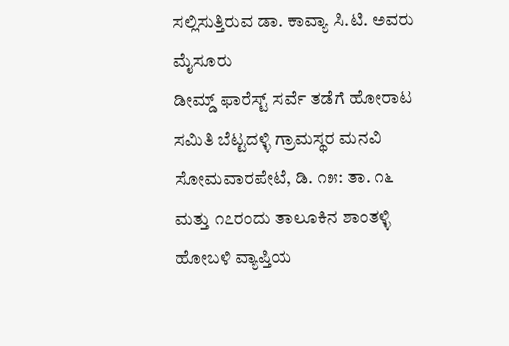ಸಲ್ಲಿಸುತ್ತಿರುವ ಡಾ. ಕಾವ್ಯಾ ಸಿ.ಟಿ. ಅವರು ಮೈಸೂರು
ಡೀಮ್ಡ್ ಫಾರೆಸ್ಟ್ ಸರ್ವೆ ತಡೆಗೆ ಹೋರಾಟ ಸಮಿತಿ ಬೆಟ್ಟದಳ್ಳಿ ಗ್ರಾಮಸ್ಥರ ಮನವಿ ಸೋಮವಾರಪೇಟೆ, ಡಿ. ೧೫: ತಾ. ೧೬ ಮತ್ತು ೧೭ರಂದು ತಾಲೂಕಿನ ಶಾಂತಳ್ಳಿ ಹೋಬಳಿ ವ್ಯಾಪ್ತಿಯ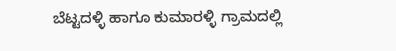ಬೆಟ್ಟದಳ್ಳಿ ಹಾಗೂ ಕುಮಾರಳ್ಳಿ ಗ್ರಾಮದಲ್ಲಿ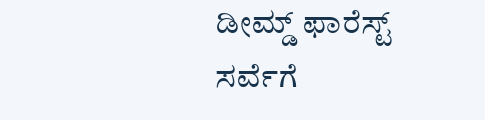ಡೀಮ್ಡ್ ಫಾರೆಸ್ಟ್ ಸರ್ವೆಗೆ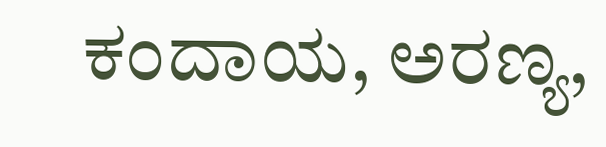ಕಂದಾಯ, ಅರಣ್ಯ,